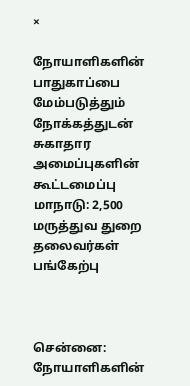×

நோயாளிகளின் பாதுகாப்பை மேம்படுத்தும் நோக்கத்துடன் சுகாதார அமைப்புகளின் கூட்டமைப்பு மாநாடு: 2,500 மருத்துவ துறை தலைவர்கள் பங்கேற்பு



சென்னை: நோயாளிகளின்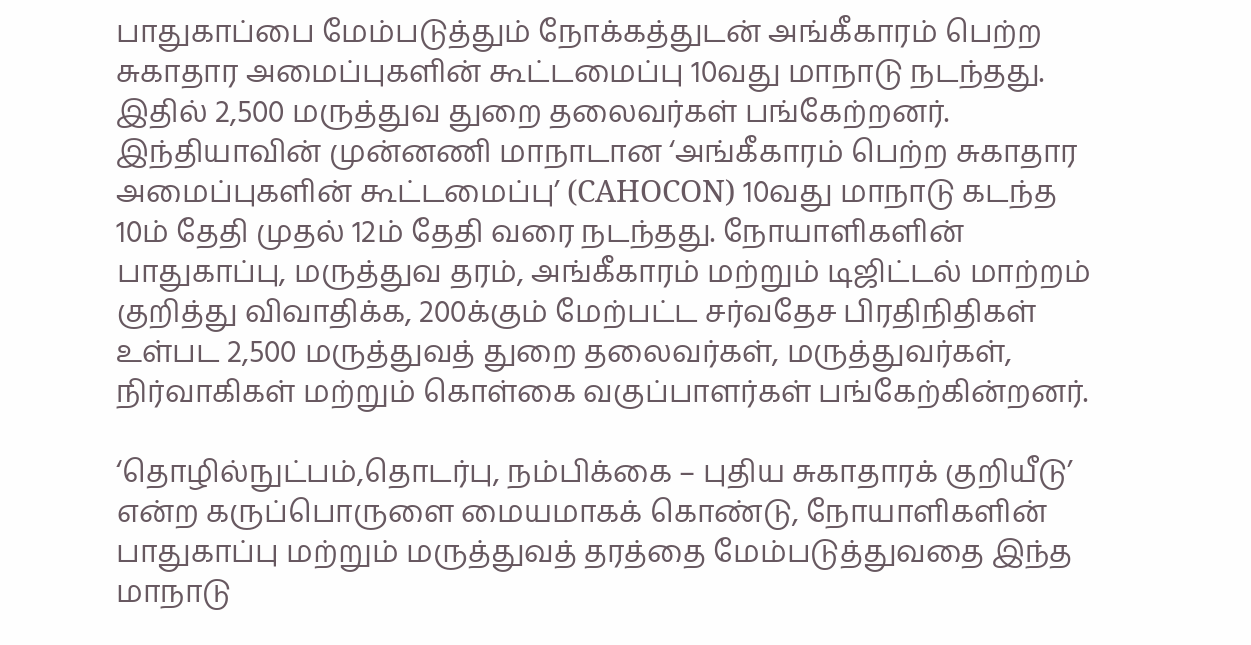பாதுகாப்பை மேம்படுத்தும் நோக்கத்துடன் அங்கீகாரம் பெற்ற சுகாதார அமைப்புகளின் கூட்டமைப்பு 10வது மாநாடு நடந்தது. இதில் 2,500 மருத்துவ துறை தலைவர்கள் பங்கேற்றனர். இந்தியாவின் முன்னணி மாநாடான ‘அங்கீகாரம் பெற்ற சுகாதார அமைப்புகளின் கூட்டமைப்பு’ (CAHOCON) 10வது மாநாடு கடந்த 10ம் தேதி முதல் 12ம் தேதி வரை நடந்தது. நோயாளிகளின் பாதுகாப்பு, மருத்துவ தரம், அங்கீகாரம் மற்றும் டிஜிட்டல் மாற்றம் குறித்து விவாதிக்க, 200க்கும் மேற்பட்ட சர்வதேச பிரதிநிதிகள் உள்பட 2,500 மருத்துவத் துறை தலைவர்கள், மருத்துவர்கள், நிர்வாகிகள் மற்றும் கொள்கை வகுப்பாளர்கள் பங்கேற்கின்றனர்.

‘தொழில்நுட்பம்,தொடர்பு, நம்பிக்கை – புதிய சுகாதாரக் குறியீடு’ என்ற கருப்பொருளை மையமாகக் கொண்டு, நோயாளிகளின் பாதுகாப்பு மற்றும் மருத்துவத் தரத்தை மேம்படுத்துவதை இந்த மாநாடு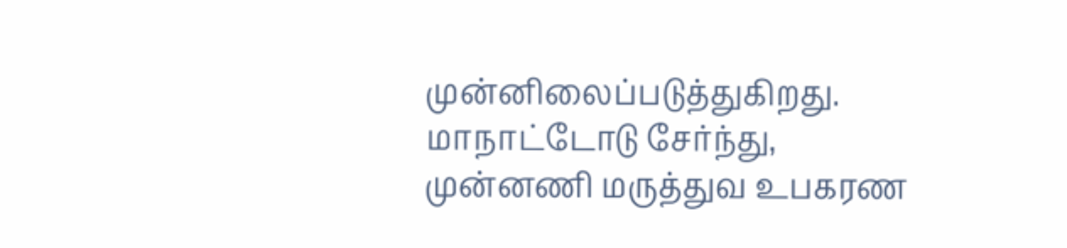முன்னிலைப்படுத்துகிறது. மாநாட்டோடு சேர்ந்து, முன்னணி மருத்துவ உபகரண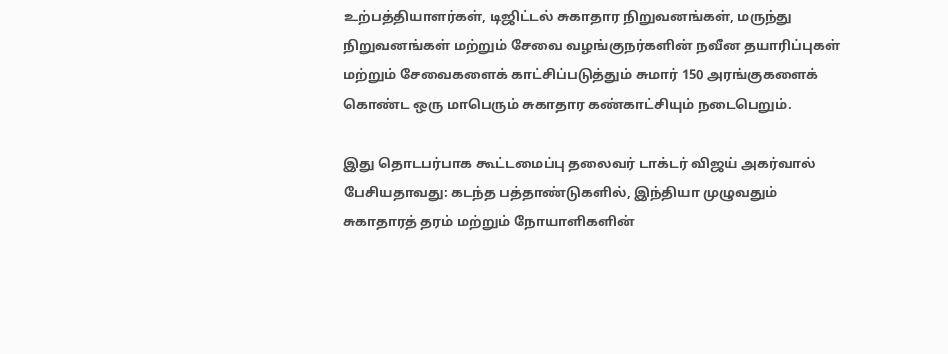உற்பத்தியாளர்கள், டிஜிட்டல் சுகாதார நிறுவனங்கள், மருந்து நிறுவனங்கள் மற்றும் சேவை வழங்குநர்களின் நவீன தயாரிப்புகள் மற்றும் சேவைகளைக் காட்சிப்படுத்தும் சுமார் 150 அரங்குகளைக் கொண்ட ஒரு மாபெரும் சுகாதார கண்காட்சியும் நடைபெறும்.

இது தொடபர்பாக கூட்டமைப்பு தலைவர் டாக்டர் விஜய் அகர்வால் பேசியதாவது: கடந்த பத்தாண்டுகளில், இந்தியா முழுவதும் சுகாதாரத் தரம் மற்றும் நோயாளிகளின்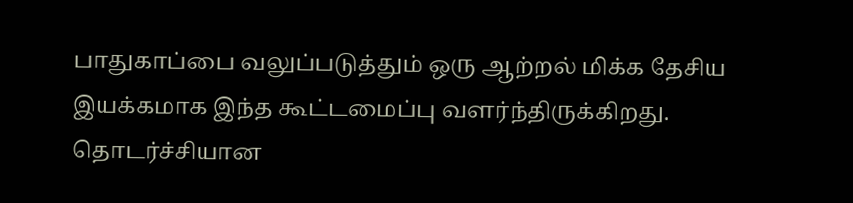பாதுகாப்பை வலுப்படுத்தும் ஒரு ஆற்றல் மிக்க தேசிய இயக்கமாக இந்த கூட்டமைப்பு வளர்ந்திருக்கிறது. தொடர்ச்சியான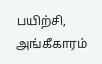பயிற்சி, அங்கீகாரம்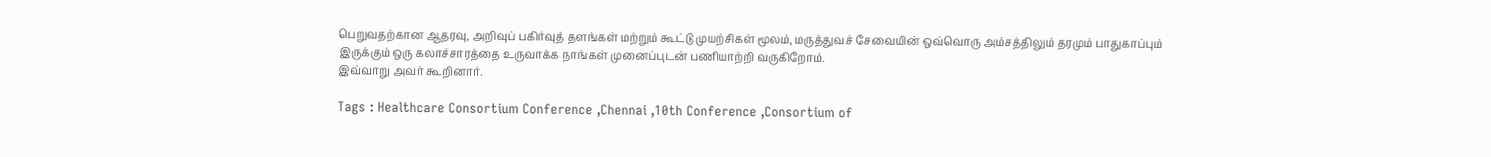பெறுவதற்கான ஆதரவு, அறிவுப் பகிர்வுத் தளங்கள் மற்றும் கூட்டு முயற்சிகள் மூலம், மருத்துவச் சேவையின் ஒவ்வொரு அம்சத்திலும் தரமும் பாதுகாப்பும் இருக்கும் ஒரு கலாச்சாரத்தை உருவாக்க நாங்கள் முனைப்புடன் பணியாற்றி வருகிறோம்.
இவ்வாறு அவர் கூறினார்.

Tags : Healthcare Consortium Conference ,Chennai ,10th Conference ,Consortium of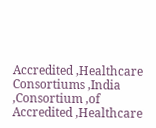Accredited ,Healthcare Consortiums ,India ,Consortium ,of Accredited ,Healthcare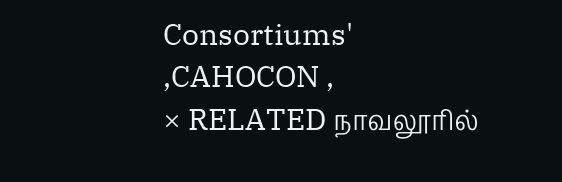Consortiums' ,CAHOCON ,
× RELATED நாவலூரில்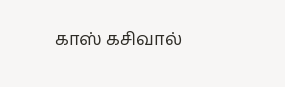காஸ் கசிவால்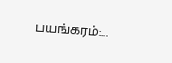பயங்கரம்:...